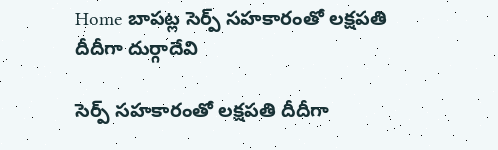Home బాపట్ల సెర్ప్‌ సహకారంతో లక్షపతి దీదీగా దుర్గాదేవి

సెర్ప్‌ సహకారంతో లక్షపతి దీదీగా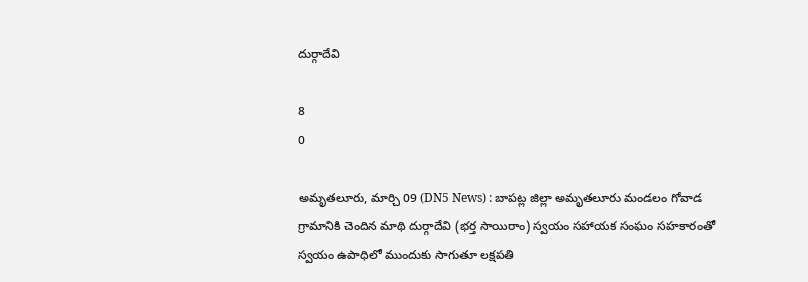దుర్గాదేవి

8
0

అమృతలూరు, మార్చి 09 (DN5 News) : బాపట్ల జిల్లా అమృతలూరు మండలం గోవాడ గ్రామానికి చెందిన మాథి దుర్గాదేవి (భర్త సాయిరాం) స్వయం సహాయక సంఘం సహకారంతో స్వయం ఉపాధిలో ముందుకు సాగుతూ లక్షపతి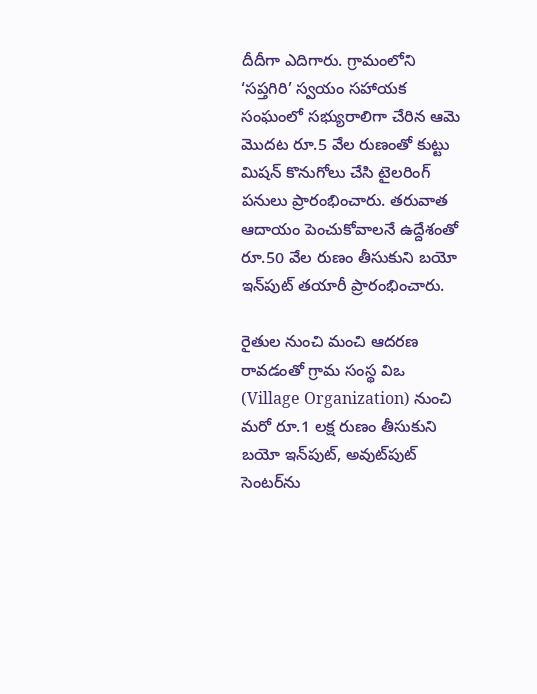దీదీగా ఎదిగారు. గ్రామంలోని ‘సప్తగిరి’ స్వయం సహాయక సంఘంలో సభ్యురాలిగా చేరిన ఆమె మొదట రూ.5 వేల రుణంతో కుట్టు మిషన్ కొనుగోలు చేసి టైలరింగ్ పనులు ప్రారంభించారు. తరువాత ఆదాయం పెంచుకోవాలనే ఉద్దేశంతో రూ.50 వేల రుణం తీసుకుని బయో ఇన్‌పుట్ తయారీ ప్రారంభించారు.

రైతుల నుంచి మంచి ఆదరణ రావడంతో గ్రామ సంస్థ విఒ (Village Organization) నుంచి మరో రూ.1 లక్ష రుణం తీసుకుని బయో ఇన్‌పుట్, అవుట్‌పుట్ సెంటర్‌ను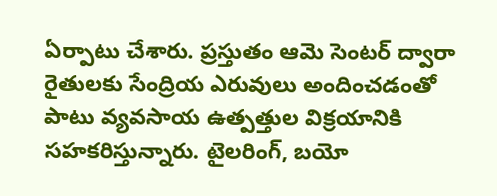ఏర్పాటు చేశారు. ప్రస్తుతం ఆమె సెంటర్ ద్వారా రైతులకు సేంద్రియ ఎరువులు అందించడంతో పాటు వ్యవసాయ ఉత్పత్తుల విక్రయానికి సహకరిస్తున్నారు. టైలరింగ్, బయో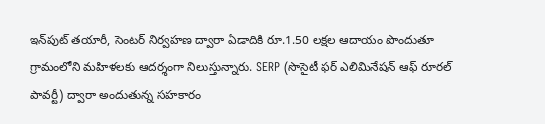ఇన్‌పుట్ తయారీ, సెంటర్ నిర్వహణ ద్వారా ఏడాదికి రూ.1.50 లక్షల ఆదాయం పొందుతూ గ్రామంలోని మహిళలకు ఆదర్శంగా నిలుస్తున్నారు. SERP (సొసైటీ ఫర్ ఎలిమినేషన్ ఆఫ్ రూరల్ పావర్టీ) ద్వారా అందుతున్న సహకారం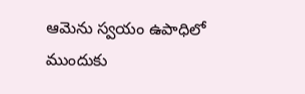ఆమెను స్వయం ఉపాధిలో ముందుకు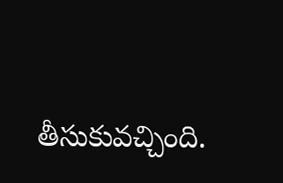తీసుకువచ్చింది.